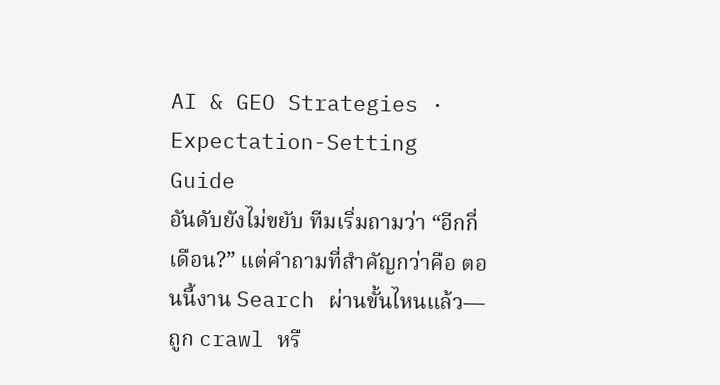AI & GEO Strategies · Expectation-Setting Guide
อันดับยังไม่ขยับ ทีมเริ่มถามว่า “อีกกี่เดือน?” แต่คำถามที่สำคัญกว่าคือ ตอนนี้งาน Search ผ่านขั้นไหนแล้ว—ถูก crawl หรื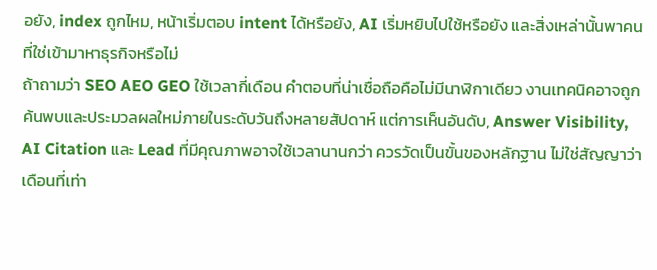อยัง, index ถูกไหม, หน้าเริ่มตอบ intent ได้หรือยัง, AI เริ่มหยิบไปใช้หรือยัง และสิ่งเหล่านั้นพาคนที่ใช่เข้ามาหาธุรกิจหรือไม่
ถ้าถามว่า SEO AEO GEO ใช้เวลากี่เดือน คำตอบที่น่าเชื่อถือคือไม่มีนาฬิกาเดียว งานเทคนิคอาจถูกค้นพบและประมวลผลใหม่ภายในระดับวันถึงหลายสัปดาห์ แต่การเห็นอันดับ, Answer Visibility, AI Citation และ Lead ที่มีคุณภาพอาจใช้เวลานานกว่า ควรวัดเป็นขั้นของหลักฐาน ไม่ใช่สัญญาว่าเดือนที่เท่า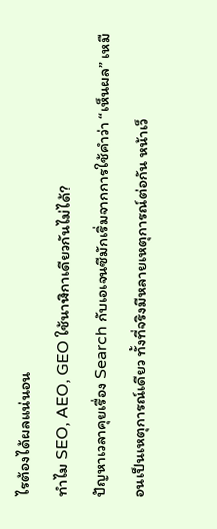ไรต้องได้ผลแน่นอน
ทำไม SEO, AEO, GEO ใช้นาฬิกาเดียวกันไม่ได้?
ปัญหาเวลาคุยเรื่อง Search กับเอเจนซีมักเริ่มจากการใช้คำว่า “เห็นผล” เหมือนเป็นเหตุการณ์เดียว ทั้งที่จริงมีหลายเหตุการณ์ต่อกัน หน้าเว็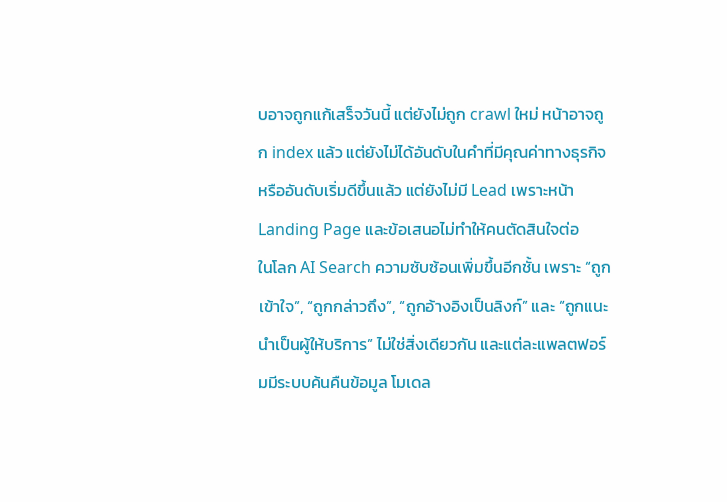บอาจถูกแก้เสร็จวันนี้ แต่ยังไม่ถูก crawl ใหม่ หน้าอาจถูก index แล้ว แต่ยังไม่ได้อันดับในคำที่มีคุณค่าทางธุรกิจ หรืออันดับเริ่มดีขึ้นแล้ว แต่ยังไม่มี Lead เพราะหน้า Landing Page และข้อเสนอไม่ทำให้คนตัดสินใจต่อ
ในโลก AI Search ความซับซ้อนเพิ่มขึ้นอีกชั้น เพราะ “ถูกเข้าใจ”, “ถูกกล่าวถึง”, “ถูกอ้างอิงเป็นลิงก์” และ “ถูกแนะนำเป็นผู้ให้บริการ” ไม่ใช่สิ่งเดียวกัน และแต่ละแพลตฟอร์มมีระบบค้นคืนข้อมูล โมเดล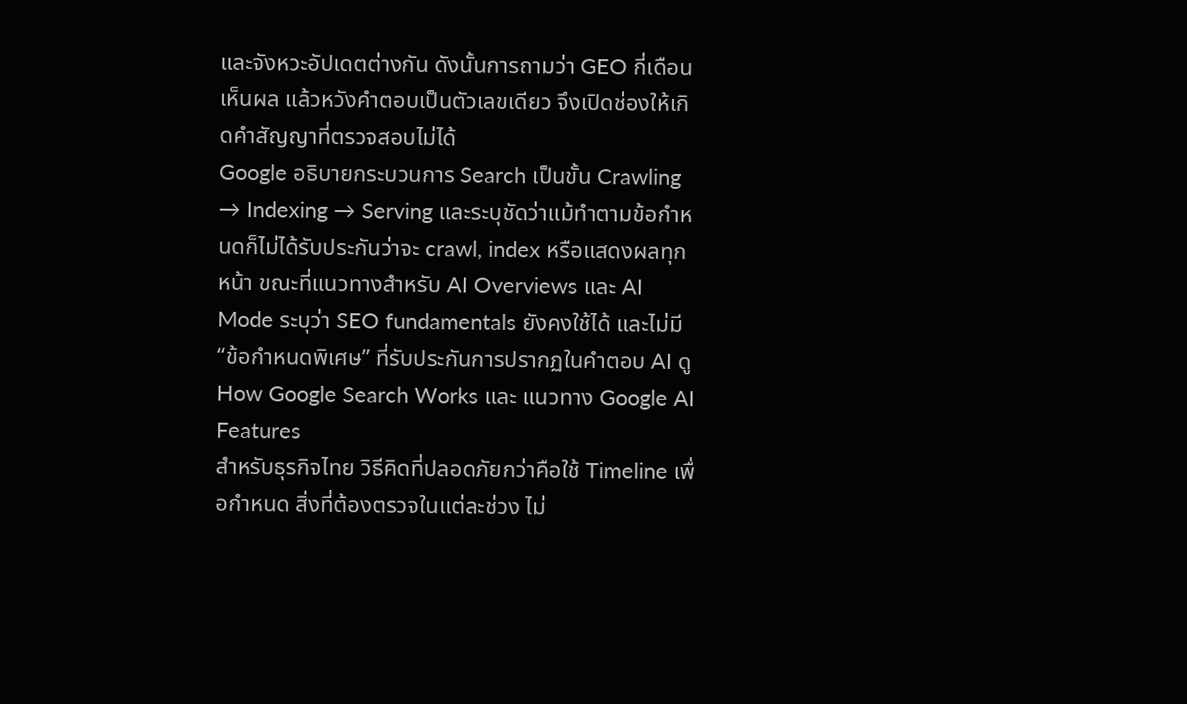และจังหวะอัปเดตต่างกัน ดังนั้นการถามว่า GEO กี่เดือนเห็นผล แล้วหวังคำตอบเป็นตัวเลขเดียว จึงเปิดช่องให้เกิดคำสัญญาที่ตรวจสอบไม่ได้
Google อธิบายกระบวนการ Search เป็นขั้น Crawling → Indexing → Serving และระบุชัดว่าแม้ทำตามข้อกำหนดก็ไม่ได้รับประกันว่าจะ crawl, index หรือแสดงผลทุกหน้า ขณะที่แนวทางสำหรับ AI Overviews และ AI Mode ระบุว่า SEO fundamentals ยังคงใช้ได้ และไม่มี “ข้อกำหนดพิเศษ” ที่รับประกันการปรากฏในคำตอบ AI ดู How Google Search Works และ แนวทาง Google AI Features
สำหรับธุรกิจไทย วิธีคิดที่ปลอดภัยกว่าคือใช้ Timeline เพื่อกำหนด สิ่งที่ต้องตรวจในแต่ละช่วง ไม่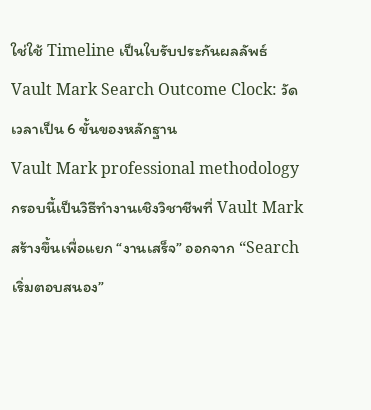ใช่ใช้ Timeline เป็นใบรับประกันผลลัพธ์
Vault Mark Search Outcome Clock: วัดเวลาเป็น 6 ขั้นของหลักฐาน
Vault Mark professional methodology
กรอบนี้เป็นวิธีทำงานเชิงวิชาชีพที่ Vault Mark สร้างขึ้นเพื่อแยก “งานเสร็จ” ออกจาก “Search เริ่มตอบสนอง”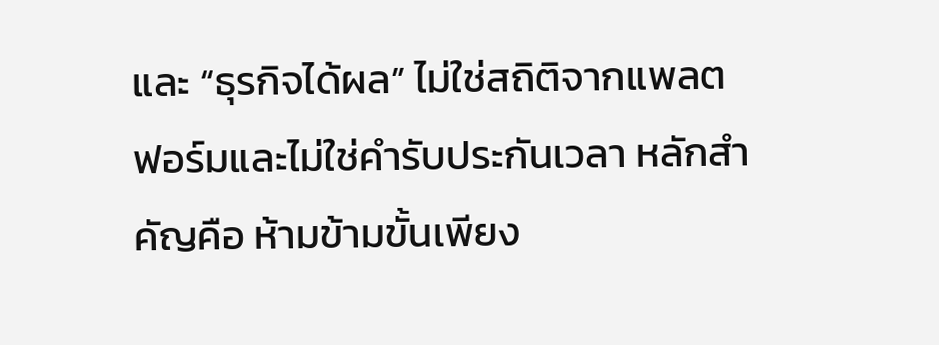และ “ธุรกิจได้ผล” ไม่ใช่สถิติจากแพลตฟอร์มและไม่ใช่คำรับประกันเวลา หลักสำคัญคือ ห้ามข้ามขั้นเพียง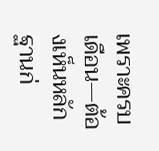เพราะครบเดือน—ต้องเห็นหลักฐานก่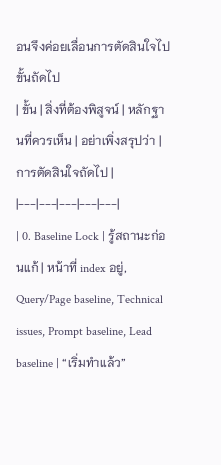อนจึงค่อยเลื่อนการตัดสินใจไปขั้นถัดไป
| ขั้น | สิ่งที่ต้องพิสูจน์ | หลักฐานที่ควรเห็น | อย่าเพิ่งสรุปว่า | การตัดสินใจถัดไป |
|---|---|---|---|---|
| 0. Baseline Lock | รู้สถานะก่อนแก้ | หน้าที่ index อยู่, Query/Page baseline, Technical issues, Prompt baseline, Lead baseline | “เริ่มทำแล้ว”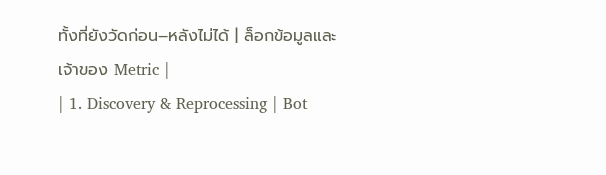ทั้งที่ยังวัดก่อน–หลังไม่ได้ | ล็อกข้อมูลและเจ้าของ Metric |
| 1. Discovery & Reprocessing | Bot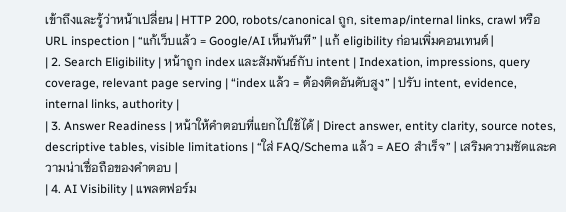เข้าถึงและรู้ว่าหน้าเปลี่ยน | HTTP 200, robots/canonical ถูก, sitemap/internal links, crawl หรือ URL inspection | “แก้เว็บแล้ว = Google/AI เห็นทันที” | แก้ eligibility ก่อนเพิ่มคอนเทนต์ |
| 2. Search Eligibility | หน้าถูก index และสัมพันธ์กับ intent | Indexation, impressions, query coverage, relevant page serving | “index แล้ว = ต้องติดอันดับสูง” | ปรับ intent, evidence, internal links, authority |
| 3. Answer Readiness | หน้าให้คำตอบที่แยกไปใช้ได้ | Direct answer, entity clarity, source notes, descriptive tables, visible limitations | “ใส่ FAQ/Schema แล้ว = AEO สำเร็จ” | เสริมความชัดและความน่าเชื่อถือของคำตอบ |
| 4. AI Visibility | แพลตฟอร์ม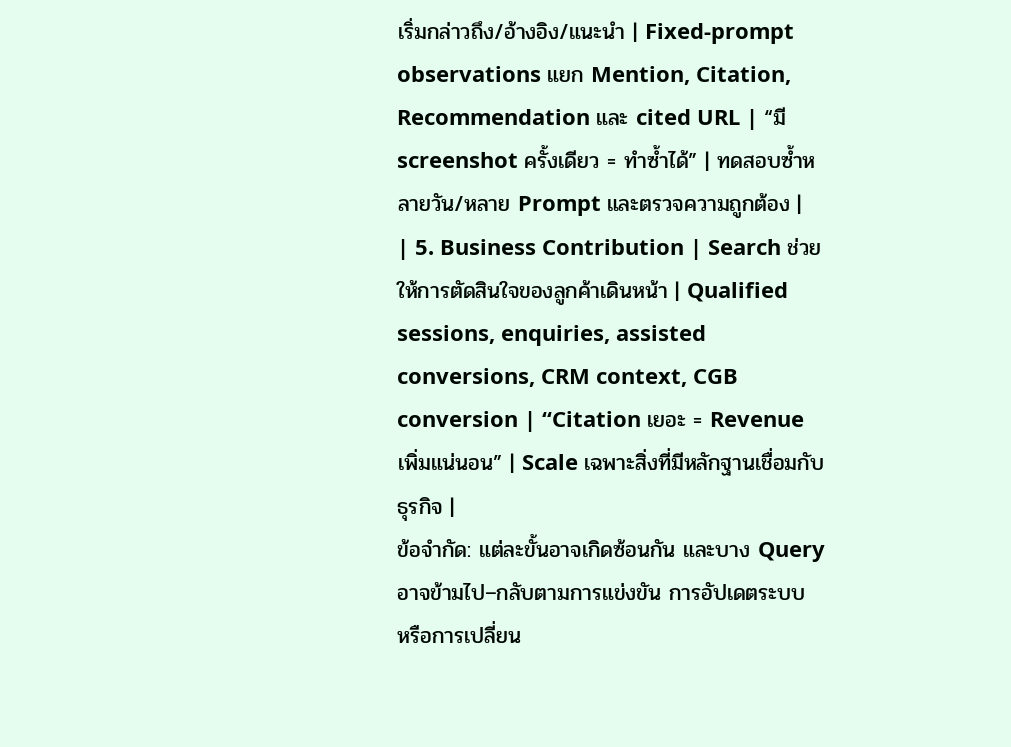เริ่มกล่าวถึง/อ้างอิง/แนะนำ | Fixed-prompt observations แยก Mention, Citation, Recommendation และ cited URL | “มี screenshot ครั้งเดียว = ทำซ้ำได้” | ทดสอบซ้ำหลายวัน/หลาย Prompt และตรวจความถูกต้อง |
| 5. Business Contribution | Search ช่วยให้การตัดสินใจของลูกค้าเดินหน้า | Qualified sessions, enquiries, assisted conversions, CRM context, CGB conversion | “Citation เยอะ = Revenue เพิ่มแน่นอน” | Scale เฉพาะสิ่งที่มีหลักฐานเชื่อมกับธุรกิจ |
ข้อจำกัด: แต่ละขั้นอาจเกิดซ้อนกัน และบาง Query อาจข้ามไป–กลับตามการแข่งขัน การอัปเดตระบบ หรือการเปลี่ยน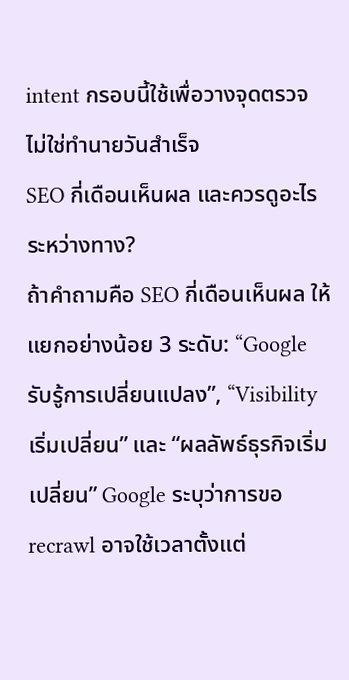intent กรอบนี้ใช้เพื่อวางจุดตรวจ ไม่ใช่ทำนายวันสำเร็จ
SEO กี่เดือนเห็นผล และควรดูอะไรระหว่างทาง?
ถ้าคำถามคือ SEO กี่เดือนเห็นผล ให้แยกอย่างน้อย 3 ระดับ: “Google รับรู้การเปลี่ยนแปลง”, “Visibility เริ่มเปลี่ยน” และ “ผลลัพธ์ธุรกิจเริ่มเปลี่ยน” Google ระบุว่าการขอ recrawl อาจใช้เวลาตั้งแต่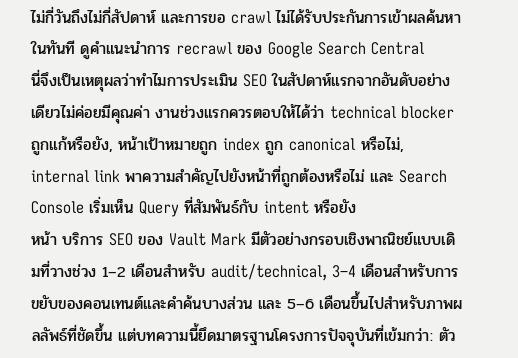ไม่กี่วันถึงไม่กี่สัปดาห์ และการขอ crawl ไม่ได้รับประกันการเข้าผลค้นหาในทันที ดูคำแนะนำการ recrawl ของ Google Search Central
นี่จึงเป็นเหตุผลว่าทำไมการประเมิน SEO ในสัปดาห์แรกจากอันดับอย่างเดียวไม่ค่อยมีคุณค่า งานช่วงแรกควรตอบให้ได้ว่า technical blocker ถูกแก้หรือยัง, หน้าเป้าหมายถูก index ถูก canonical หรือไม่, internal link พาความสำคัญไปยังหน้าที่ถูกต้องหรือไม่ และ Search Console เริ่มเห็น Query ที่สัมพันธ์กับ intent หรือยัง
หน้า บริการ SEO ของ Vault Mark มีตัวอย่างกรอบเชิงพาณิชย์แบบเดิมที่วางช่วง 1–2 เดือนสำหรับ audit/technical, 3–4 เดือนสำหรับการขยับของคอนเทนต์และคำค้นบางส่วน และ 5–6 เดือนขึ้นไปสำหรับภาพผลลัพธ์ที่ชัดขึ้น แต่บทความนี้ยึดมาตรฐานโครงการปัจจุบันที่เข้มกว่า: ตัว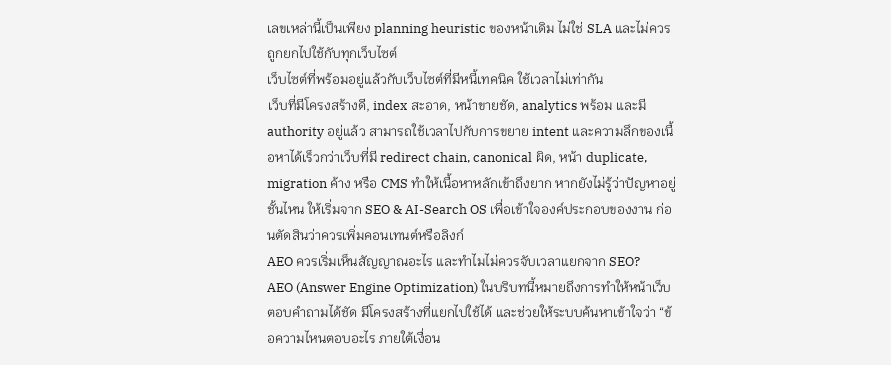เลขเหล่านี้เป็นเพียง planning heuristic ของหน้าเดิม ไม่ใช่ SLA และไม่ควรถูกยกไปใช้กับทุกเว็บไซต์
เว็บไซต์ที่พร้อมอยู่แล้วกับเว็บไซต์ที่มีหนี้เทคนิค ใช้เวลาไม่เท่ากัน
เว็บที่มีโครงสร้างดี, index สะอาด, หน้าขายชัด, analytics พร้อม และมี authority อยู่แล้ว สามารถใช้เวลาไปกับการขยาย intent และความลึกของเนื้อหาได้เร็วกว่าเว็บที่มี redirect chain, canonical ผิด, หน้า duplicate, migration ค้าง หรือ CMS ทำให้เนื้อหาหลักเข้าถึงยาก หากยังไม่รู้ว่าปัญหาอยู่ชั้นไหน ให้เริ่มจาก SEO & AI-Search OS เพื่อเข้าใจองค์ประกอบของงาน ก่อนตัดสินว่าควรเพิ่มคอนเทนต์หรือลิงก์
AEO ควรเริ่มเห็นสัญญาณอะไร และทำไมไม่ควรจับเวลาแยกจาก SEO?
AEO (Answer Engine Optimization) ในบริบทนี้หมายถึงการทำให้หน้าเว็บตอบคำถามได้ชัด มีโครงสร้างที่แยกไปใช้ได้ และช่วยให้ระบบค้นหาเข้าใจว่า “ข้อความไหนตอบอะไร ภายใต้เงื่อน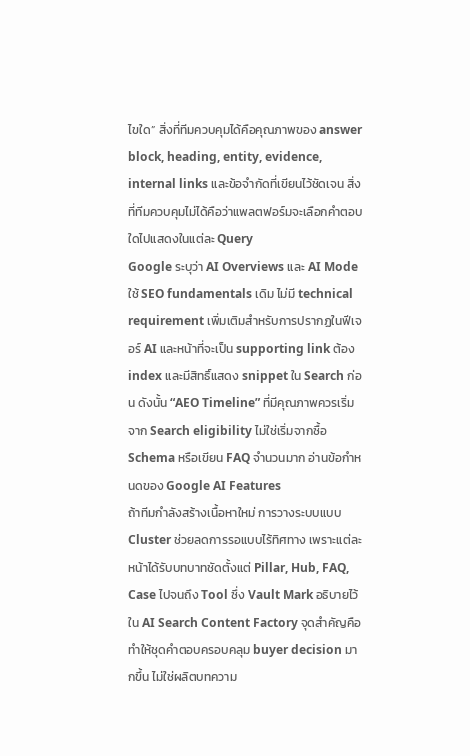ไขใด” สิ่งที่ทีมควบคุมได้คือคุณภาพของ answer block, heading, entity, evidence, internal links และข้อจำกัดที่เขียนไว้ชัดเจน สิ่งที่ทีมควบคุมไม่ได้คือว่าแพลตฟอร์มจะเลือกคำตอบใดไปแสดงในแต่ละ Query
Google ระบุว่า AI Overviews และ AI Mode ใช้ SEO fundamentals เดิม ไม่มี technical requirement เพิ่มเติมสำหรับการปรากฏในฟีเจอร์ AI และหน้าที่จะเป็น supporting link ต้อง index และมีสิทธิ์แสดง snippet ใน Search ก่อน ดังนั้น “AEO Timeline” ที่มีคุณภาพควรเริ่มจาก Search eligibility ไม่ใช่เริ่มจากซื้อ Schema หรือเขียน FAQ จำนวนมาก อ่านข้อกำหนดของ Google AI Features
ถ้าทีมกำลังสร้างเนื้อหาใหม่ การวางระบบแบบ Cluster ช่วยลดการรอแบบไร้ทิศทาง เพราะแต่ละหน้าได้รับบทบาทชัดตั้งแต่ Pillar, Hub, FAQ, Case ไปจนถึง Tool ซึ่ง Vault Mark อธิบายไว้ใน AI Search Content Factory จุดสำคัญคือทำให้ชุดคำตอบครอบคลุม buyer decision มากขึ้น ไม่ใช่ผลิตบทความ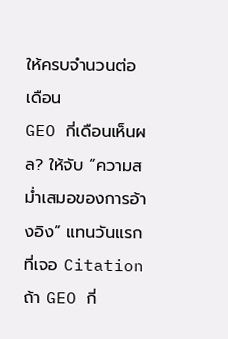ให้ครบจำนวนต่อเดือน
GEO กี่เดือนเห็นผล? ให้จับ “ความสม่ำเสมอของการอ้างอิง” แทนวันแรกที่เจอ Citation
ถ้า GEO กี่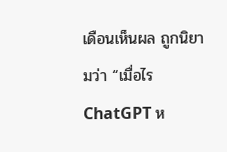เดือนเห็นผล ถูกนิยามว่า “เมื่อไร ChatGPT ห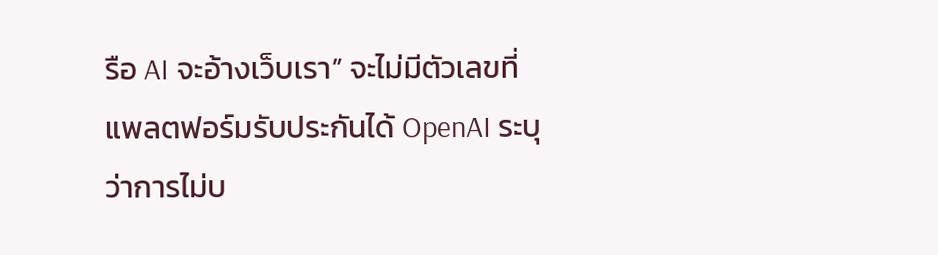รือ AI จะอ้างเว็บเรา” จะไม่มีตัวเลขที่แพลตฟอร์มรับประกันได้ OpenAI ระบุว่าการไม่บ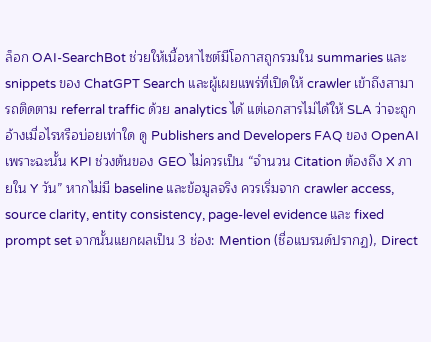ล็อก OAI-SearchBot ช่วยให้เนื้อหาไซต์มีโอกาสถูกรวมใน summaries และ snippets ของ ChatGPT Search และผู้เผยแพร่ที่เปิดให้ crawler เข้าถึงสามารถติดตาม referral traffic ด้วย analytics ได้ แต่เอกสารไม่ได้ให้ SLA ว่าจะถูกอ้างเมื่อไรหรือบ่อยเท่าใด ดู Publishers and Developers FAQ ของ OpenAI
เพราะฉะนั้น KPI ช่วงต้นของ GEO ไม่ควรเป็น “จำนวน Citation ต้องถึง X ภายใน Y วัน” หากไม่มี baseline และข้อมูลจริง ควรเริ่มจาก crawler access, source clarity, entity consistency, page-level evidence และ fixed prompt set จากนั้นแยกผลเป็น 3 ช่อง: Mention (ชื่อแบรนด์ปรากฏ), Direct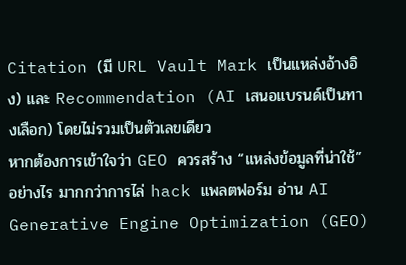Citation (มี URL Vault Mark เป็นแหล่งอ้างอิง) และ Recommendation (AI เสนอแบรนด์เป็นทางเลือก) โดยไม่รวมเป็นตัวเลขเดียว
หากต้องการเข้าใจว่า GEO ควรสร้าง “แหล่งข้อมูลที่น่าใช้” อย่างไร มากกว่าการไล่ hack แพลตฟอร์ม อ่าน AI Generative Engine Optimization (GEO)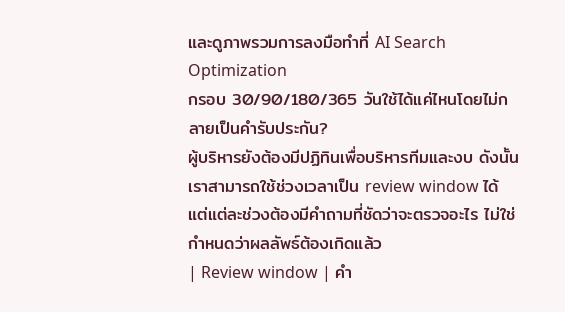และดูภาพรวมการลงมือทำที่ AI Search Optimization
กรอบ 30/90/180/365 วันใช้ได้แค่ไหนโดยไม่กลายเป็นคำรับประกัน?
ผู้บริหารยังต้องมีปฏิทินเพื่อบริหารทีมและงบ ดังนั้นเราสามารถใช้ช่วงเวลาเป็น review window ได้ แต่แต่ละช่วงต้องมีคำถามที่ชัดว่าจะตรวจอะไร ไม่ใช่กำหนดว่าผลลัพธ์ต้องเกิดแล้ว
| Review window | คำ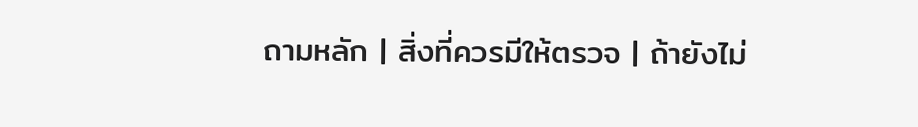ถามหลัก | สิ่งที่ควรมีให้ตรวจ | ถ้ายังไม่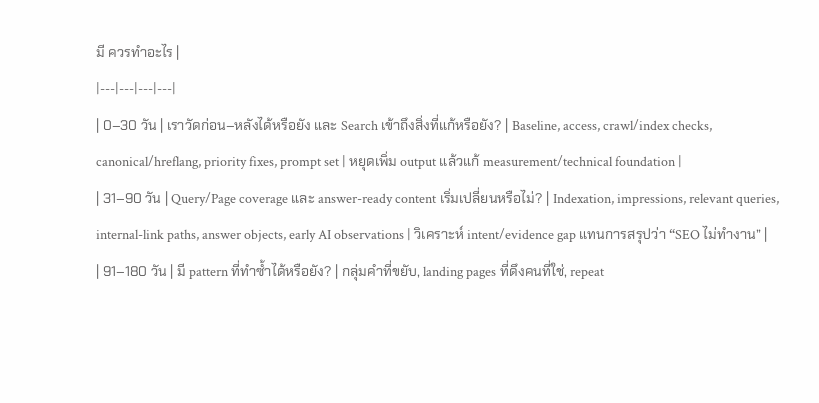มี ควรทำอะไร |
|---|---|---|---|
| 0–30 วัน | เราวัดก่อน–หลังได้หรือยัง และ Search เข้าถึงสิ่งที่แก้หรือยัง? | Baseline, access, crawl/index checks, canonical/hreflang, priority fixes, prompt set | หยุดเพิ่ม output แล้วแก้ measurement/technical foundation |
| 31–90 วัน | Query/Page coverage และ answer-ready content เริ่มเปลี่ยนหรือไม่? | Indexation, impressions, relevant queries, internal-link paths, answer objects, early AI observations | วิเคราะห์ intent/evidence gap แทนการสรุปว่า “SEO ไม่ทำงาน” |
| 91–180 วัน | มี pattern ที่ทำซ้ำได้หรือยัง? | กลุ่มคำที่ขยับ, landing pages ที่ดึงคนที่ใช่, repeat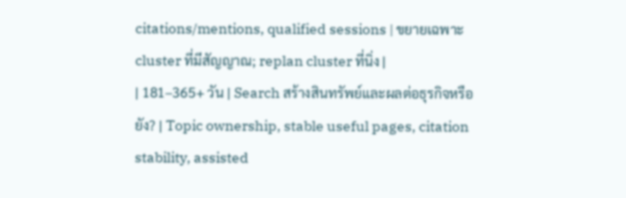citations/mentions, qualified sessions | ขยายเฉพาะ cluster ที่มีสัญญาณ; replan cluster ที่นิ่ง |
| 181–365+ วัน | Search สร้างสินทรัพย์และผลต่อธุรกิจหรือยัง? | Topic ownership, stable useful pages, citation stability, assisted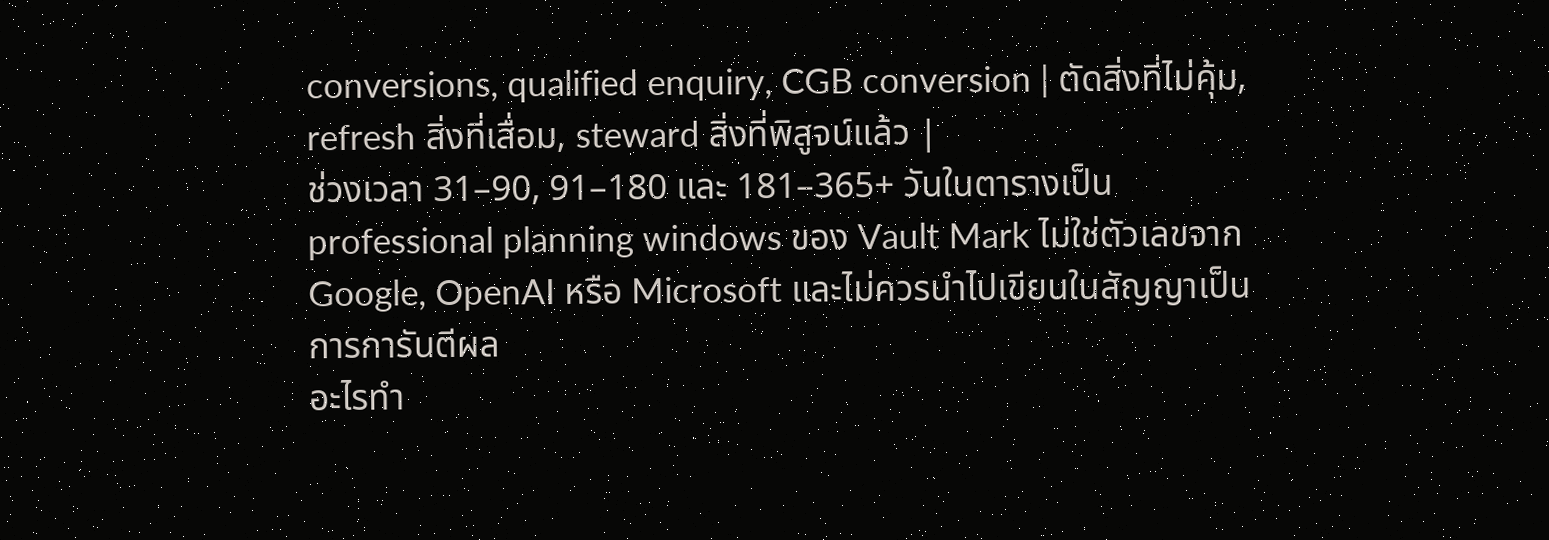conversions, qualified enquiry, CGB conversion | ตัดสิ่งที่ไม่คุ้ม, refresh สิ่งที่เสื่อม, steward สิ่งที่พิสูจน์แล้ว |
ช่วงเวลา 31–90, 91–180 และ 181–365+ วันในตารางเป็น professional planning windows ของ Vault Mark ไม่ใช่ตัวเลขจาก Google, OpenAI หรือ Microsoft และไม่ควรนำไปเขียนในสัญญาเป็นการการันตีผล
อะไรทำ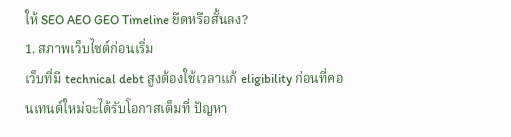ให้ SEO AEO GEO Timeline ยืดหรือสั้นลง?
1. สภาพเว็บไซต์ก่อนเริ่ม
เว็บที่มี technical debt สูงต้องใช้เวลาแก้ eligibility ก่อนที่คอนเทนต์ใหม่จะได้รับโอกาสเต็มที่ ปัญหา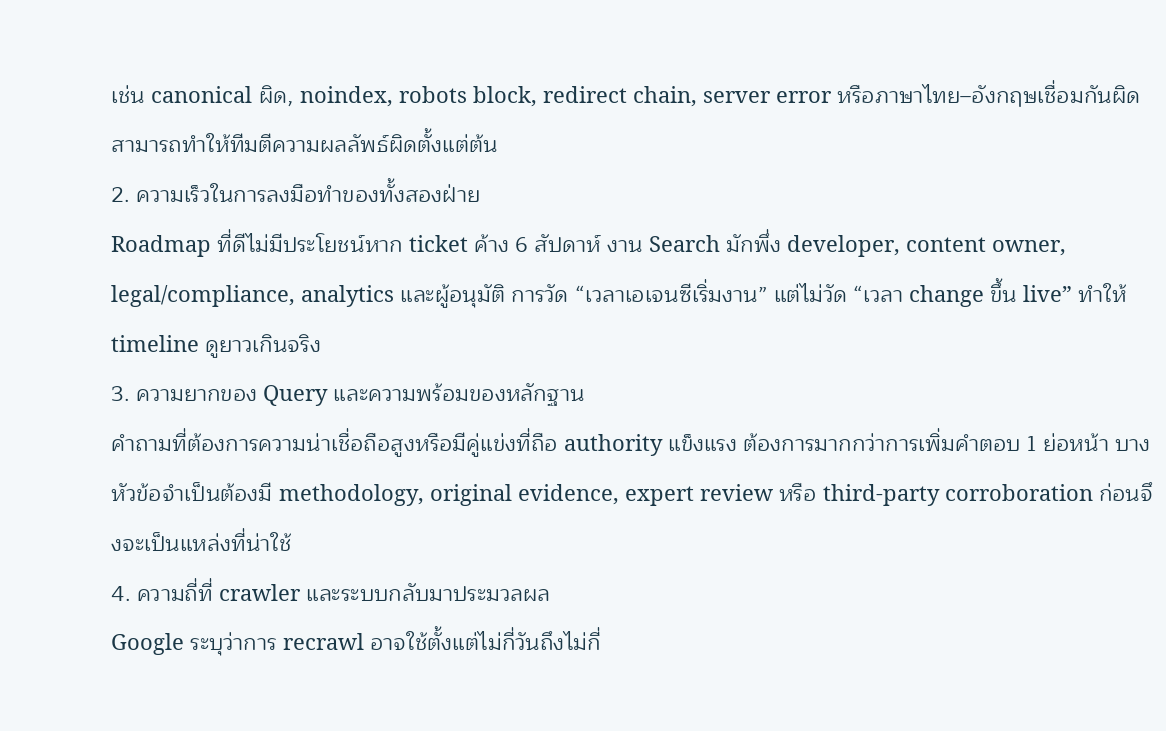เช่น canonical ผิด, noindex, robots block, redirect chain, server error หรือภาษาไทย–อังกฤษเชื่อมกันผิด สามารถทำให้ทีมตีความผลลัพธ์ผิดตั้งแต่ต้น
2. ความเร็วในการลงมือทำของทั้งสองฝ่าย
Roadmap ที่ดีไม่มีประโยชน์หาก ticket ค้าง 6 สัปดาห์ งาน Search มักพึ่ง developer, content owner, legal/compliance, analytics และผู้อนุมัติ การวัด “เวลาเอเจนซีเริ่มงาน” แต่ไม่วัด “เวลา change ขึ้น live” ทำให้ timeline ดูยาวเกินจริง
3. ความยากของ Query และความพร้อมของหลักฐาน
คำถามที่ต้องการความน่าเชื่อถือสูงหรือมีคู่แข่งที่ถือ authority แข็งแรง ต้องการมากกว่าการเพิ่มคำตอบ 1 ย่อหน้า บางหัวข้อจำเป็นต้องมี methodology, original evidence, expert review หรือ third-party corroboration ก่อนจึงจะเป็นแหล่งที่น่าใช้
4. ความถี่ที่ crawler และระบบกลับมาประมวลผล
Google ระบุว่าการ recrawl อาจใช้ตั้งแต่ไม่กี่วันถึงไม่กี่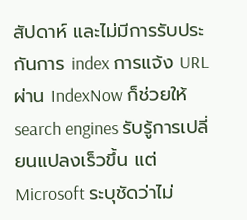สัปดาห์ และไม่มีการรับประกันการ index การแจ้ง URL ผ่าน IndexNow ก็ช่วยให้ search engines รับรู้การเปลี่ยนแปลงเร็วขึ้น แต่ Microsoft ระบุชัดว่าไม่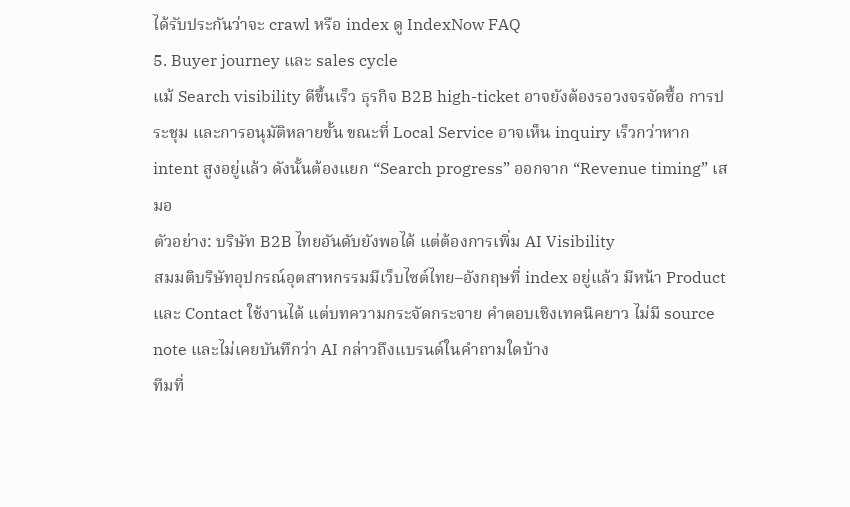ได้รับประกันว่าจะ crawl หรือ index ดู IndexNow FAQ
5. Buyer journey และ sales cycle
แม้ Search visibility ดีขึ้นเร็ว ธุรกิจ B2B high-ticket อาจยังต้องรอวงจรจัดซื้อ การประชุม และการอนุมัติหลายขั้น ขณะที่ Local Service อาจเห็น inquiry เร็วกว่าหาก intent สูงอยู่แล้ว ดังนั้นต้องแยก “Search progress” ออกจาก “Revenue timing” เสมอ
ตัวอย่าง: บริษัท B2B ไทยอันดับยังพอได้ แต่ต้องการเพิ่ม AI Visibility
สมมติบริษัทอุปกรณ์อุตสาหกรรมมีเว็บไซต์ไทย–อังกฤษที่ index อยู่แล้ว มีหน้า Product และ Contact ใช้งานได้ แต่บทความกระจัดกระจาย คำตอบเชิงเทคนิคยาว ไม่มี source note และไม่เคยบันทึกว่า AI กล่าวถึงแบรนด์ในคำถามใดบ้าง
ทีมที่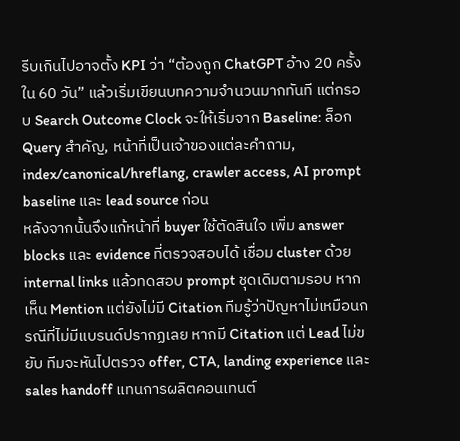รีบเกินไปอาจตั้ง KPI ว่า “ต้องถูก ChatGPT อ้าง 20 ครั้งใน 60 วัน” แล้วเริ่มเขียนบทความจำนวนมากทันที แต่กรอบ Search Outcome Clock จะให้เริ่มจาก Baseline: ล็อก Query สำคัญ, หน้าที่เป็นเจ้าของแต่ละคำถาม, index/canonical/hreflang, crawler access, AI prompt baseline และ lead source ก่อน
หลังจากนั้นจึงแก้หน้าที่ buyer ใช้ตัดสินใจ เพิ่ม answer blocks และ evidence ที่ตรวจสอบได้ เชื่อม cluster ด้วย internal links แล้วทดสอบ prompt ชุดเดิมตามรอบ หากเห็น Mention แต่ยังไม่มี Citation ทีมรู้ว่าปัญหาไม่เหมือนกรณีที่ไม่มีแบรนด์ปรากฏเลย หากมี Citation แต่ Lead ไม่ขยับ ทีมจะหันไปตรวจ offer, CTA, landing experience และ sales handoff แทนการผลิตคอนเทนต์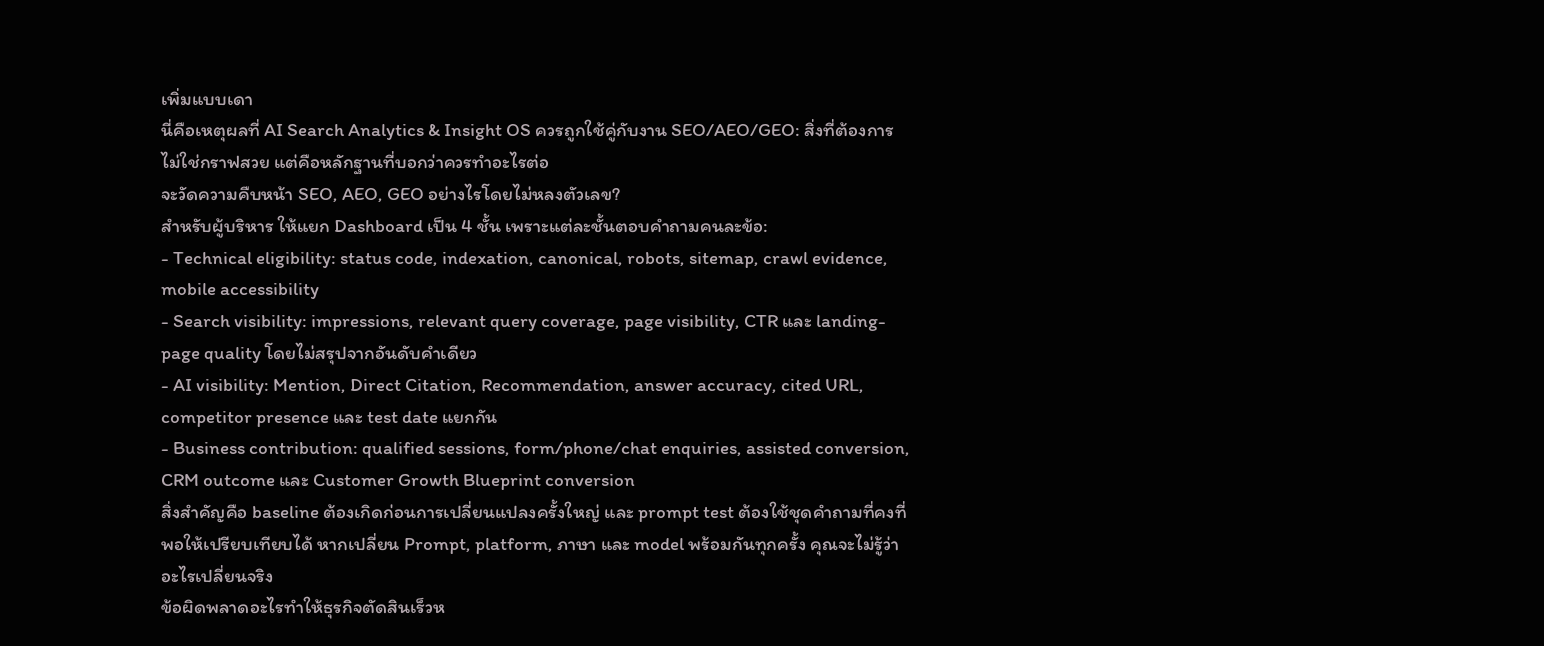เพิ่มแบบเดา
นี่คือเหตุผลที่ AI Search Analytics & Insight OS ควรถูกใช้คู่กับงาน SEO/AEO/GEO: สิ่งที่ต้องการไม่ใช่กราฟสวย แต่คือหลักฐานที่บอกว่าควรทำอะไรต่อ
จะวัดความคืบหน้า SEO, AEO, GEO อย่างไรโดยไม่หลงตัวเลข?
สำหรับผู้บริหาร ให้แยก Dashboard เป็น 4 ชั้น เพราะแต่ละชั้นตอบคำถามคนละข้อ:
- Technical eligibility: status code, indexation, canonical, robots, sitemap, crawl evidence, mobile accessibility
- Search visibility: impressions, relevant query coverage, page visibility, CTR และ landing-page quality โดยไม่สรุปจากอันดับคำเดียว
- AI visibility: Mention, Direct Citation, Recommendation, answer accuracy, cited URL, competitor presence และ test date แยกกัน
- Business contribution: qualified sessions, form/phone/chat enquiries, assisted conversion, CRM outcome และ Customer Growth Blueprint conversion
สิ่งสำคัญคือ baseline ต้องเกิดก่อนการเปลี่ยนแปลงครั้งใหญ่ และ prompt test ต้องใช้ชุดคำถามที่คงที่พอให้เปรียบเทียบได้ หากเปลี่ยน Prompt, platform, ภาษา และ model พร้อมกันทุกครั้ง คุณจะไม่รู้ว่าอะไรเปลี่ยนจริง
ข้อผิดพลาดอะไรทำให้ธุรกิจตัดสินเร็วห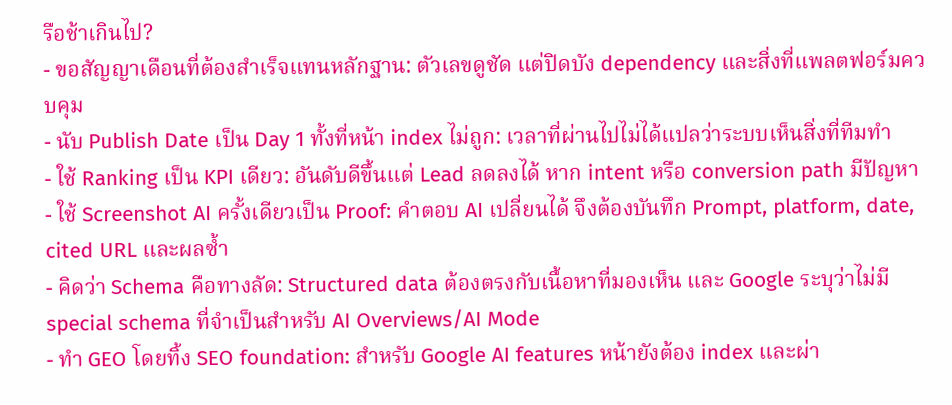รือช้าเกินไป?
- ขอสัญญาเดือนที่ต้องสำเร็จแทนหลักฐาน: ตัวเลขดูชัด แต่ปิดบัง dependency และสิ่งที่แพลตฟอร์มควบคุม
- นับ Publish Date เป็น Day 1 ทั้งที่หน้า index ไม่ถูก: เวลาที่ผ่านไปไม่ได้แปลว่าระบบเห็นสิ่งที่ทีมทำ
- ใช้ Ranking เป็น KPI เดียว: อันดับดีขึ้นแต่ Lead ลดลงได้ หาก intent หรือ conversion path มีปัญหา
- ใช้ Screenshot AI ครั้งเดียวเป็น Proof: คำตอบ AI เปลี่ยนได้ จึงต้องบันทึก Prompt, platform, date, cited URL และผลซ้ำ
- คิดว่า Schema คือทางลัด: Structured data ต้องตรงกับเนื้อหาที่มองเห็น และ Google ระบุว่าไม่มี special schema ที่จำเป็นสำหรับ AI Overviews/AI Mode
- ทำ GEO โดยทิ้ง SEO foundation: สำหรับ Google AI features หน้ายังต้อง index และผ่า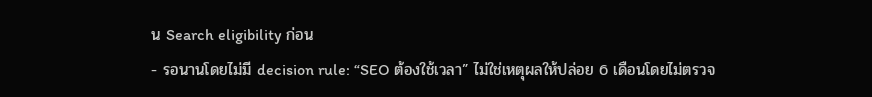น Search eligibility ก่อน
- รอนานโดยไม่มี decision rule: “SEO ต้องใช้เวลา” ไม่ใช่เหตุผลให้ปล่อย 6 เดือนโดยไม่ตรวจ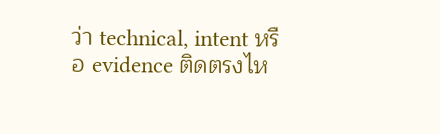ว่า technical, intent หรือ evidence ติดตรงไห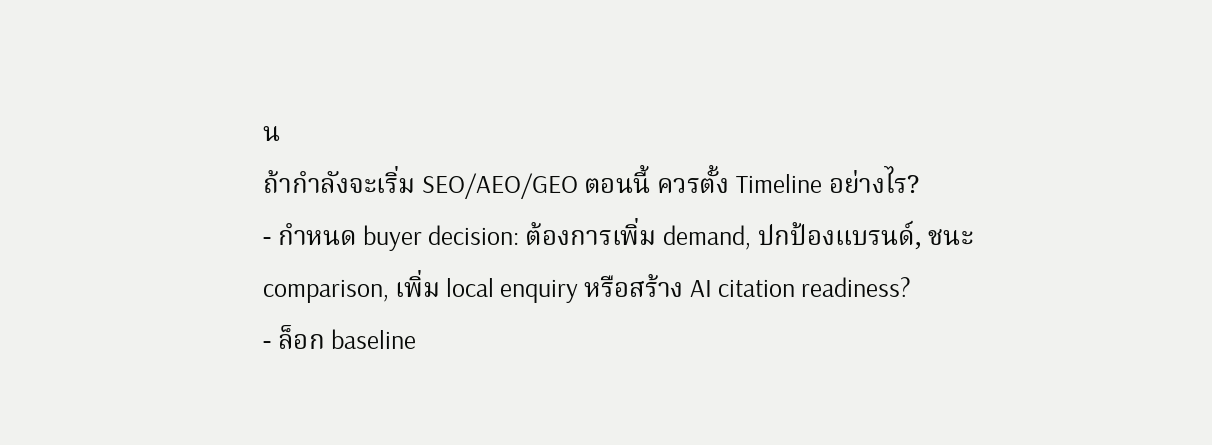น
ถ้ากำลังจะเริ่ม SEO/AEO/GEO ตอนนี้ ควรตั้ง Timeline อย่างไร?
- กำหนด buyer decision: ต้องการเพิ่ม demand, ปกป้องแบรนด์, ชนะ comparison, เพิ่ม local enquiry หรือสร้าง AI citation readiness?
- ล็อก baseline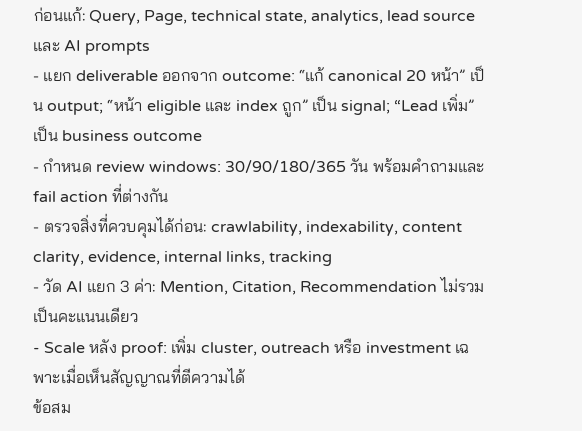ก่อนแก้: Query, Page, technical state, analytics, lead source และ AI prompts
- แยก deliverable ออกจาก outcome: “แก้ canonical 20 หน้า” เป็น output; “หน้า eligible และ index ถูก” เป็น signal; “Lead เพิ่ม” เป็น business outcome
- กำหนด review windows: 30/90/180/365 วัน พร้อมคำถามและ fail action ที่ต่างกัน
- ตรวจสิ่งที่ควบคุมได้ก่อน: crawlability, indexability, content clarity, evidence, internal links, tracking
- วัด AI แยก 3 ค่า: Mention, Citation, Recommendation ไม่รวมเป็นคะแนนเดียว
- Scale หลัง proof: เพิ่ม cluster, outreach หรือ investment เฉพาะเมื่อเห็นสัญญาณที่ตีความได้
ข้อสม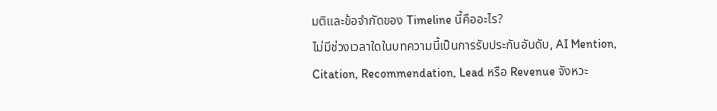มติและข้อจำกัดของ Timeline นี้คืออะไร?
ไม่มีช่วงเวลาใดในบทความนี้เป็นการรับประกันอันดับ, AI Mention, Citation, Recommendation, Lead หรือ Revenue จังหวะ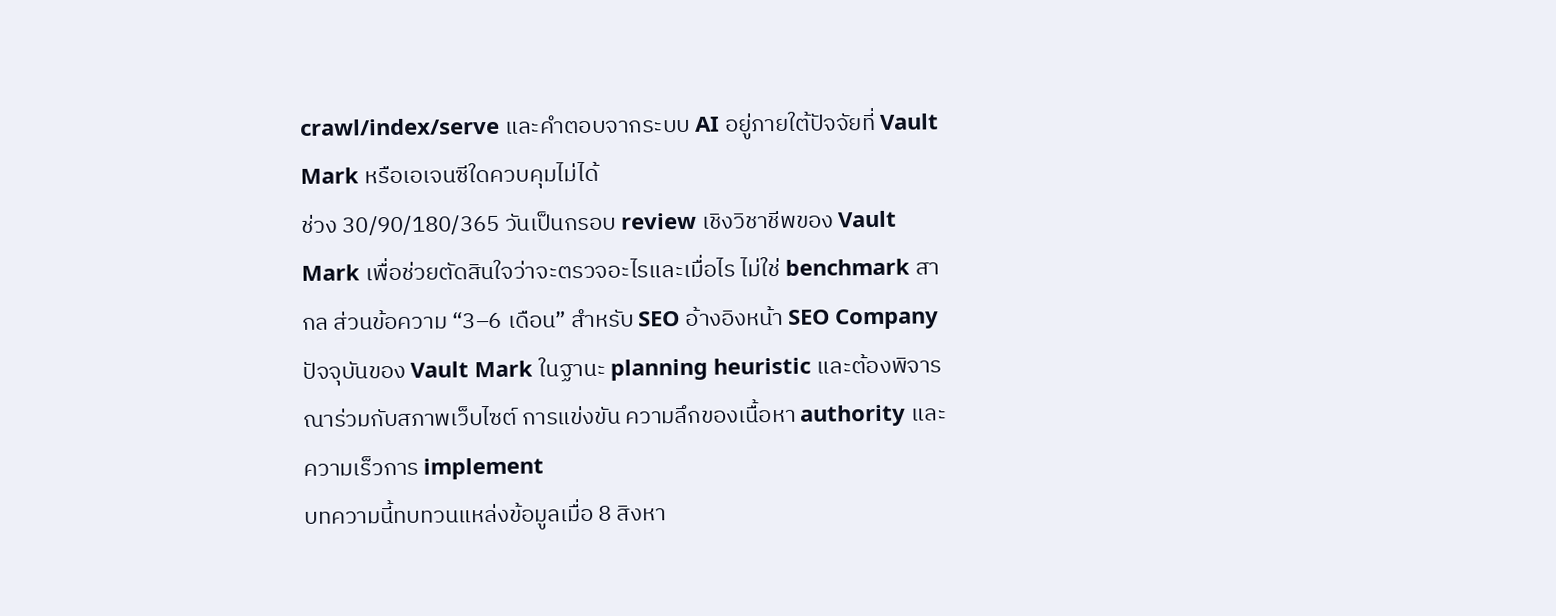crawl/index/serve และคำตอบจากระบบ AI อยู่ภายใต้ปัจจัยที่ Vault Mark หรือเอเจนซีใดควบคุมไม่ได้
ช่วง 30/90/180/365 วันเป็นกรอบ review เชิงวิชาชีพของ Vault Mark เพื่อช่วยตัดสินใจว่าจะตรวจอะไรและเมื่อไร ไม่ใช่ benchmark สากล ส่วนข้อความ “3–6 เดือน” สำหรับ SEO อ้างอิงหน้า SEO Company ปัจจุบันของ Vault Mark ในฐานะ planning heuristic และต้องพิจารณาร่วมกับสภาพเว็บไซต์ การแข่งขัน ความลึกของเนื้อหา authority และความเร็วการ implement
บทความนี้ทบทวนแหล่งข้อมูลเมื่อ 8 สิงหา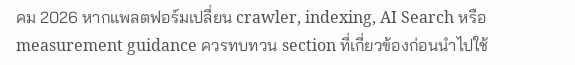คม 2026 หากแพลตฟอร์มเปลี่ยน crawler, indexing, AI Search หรือ measurement guidance ควรทบทวน section ที่เกี่ยวข้องก่อนนำไปใช้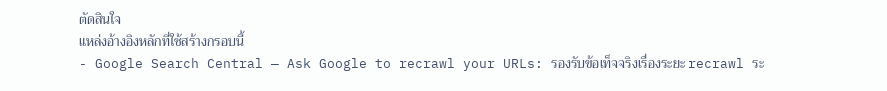ตัดสินใจ
แหล่งอ้างอิงหลักที่ใช้สร้างกรอบนี้
- Google Search Central — Ask Google to recrawl your URLs: รองรับข้อเท็จจริงเรื่องระยะ recrawl ระ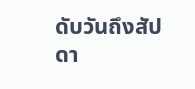ดับวันถึงสัปดา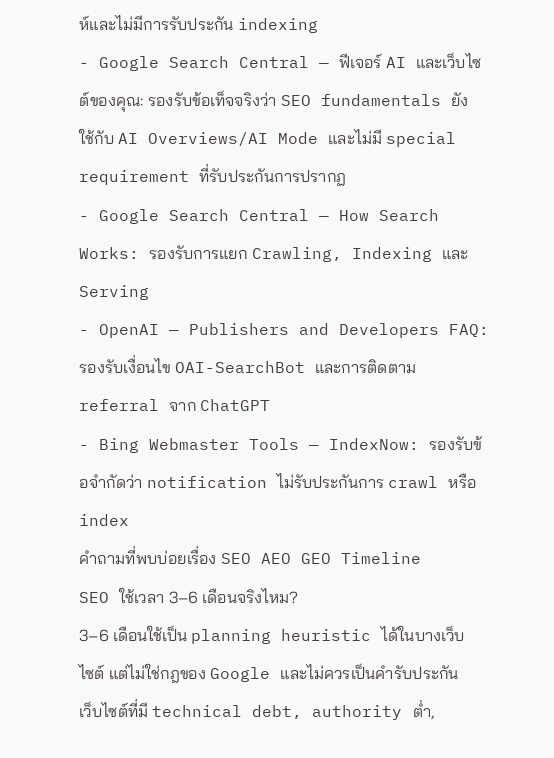ห์และไม่มีการรับประกัน indexing
- Google Search Central — ฟีเจอร์ AI และเว็บไซต์ของคุณ: รองรับข้อเท็จจริงว่า SEO fundamentals ยังใช้กับ AI Overviews/AI Mode และไม่มี special requirement ที่รับประกันการปรากฏ
- Google Search Central — How Search Works: รองรับการแยก Crawling, Indexing และ Serving
- OpenAI — Publishers and Developers FAQ: รองรับเงื่อนไข OAI-SearchBot และการติดตาม referral จาก ChatGPT
- Bing Webmaster Tools — IndexNow: รองรับข้อจำกัดว่า notification ไม่รับประกันการ crawl หรือ index
คำถามที่พบบ่อยเรื่อง SEO AEO GEO Timeline
SEO ใช้เวลา 3–6 เดือนจริงไหม?
3–6 เดือนใช้เป็น planning heuristic ได้ในบางเว็บไซต์ แต่ไม่ใช่กฎของ Google และไม่ควรเป็นคำรับประกัน เว็บไซต์ที่มี technical debt, authority ต่ำ,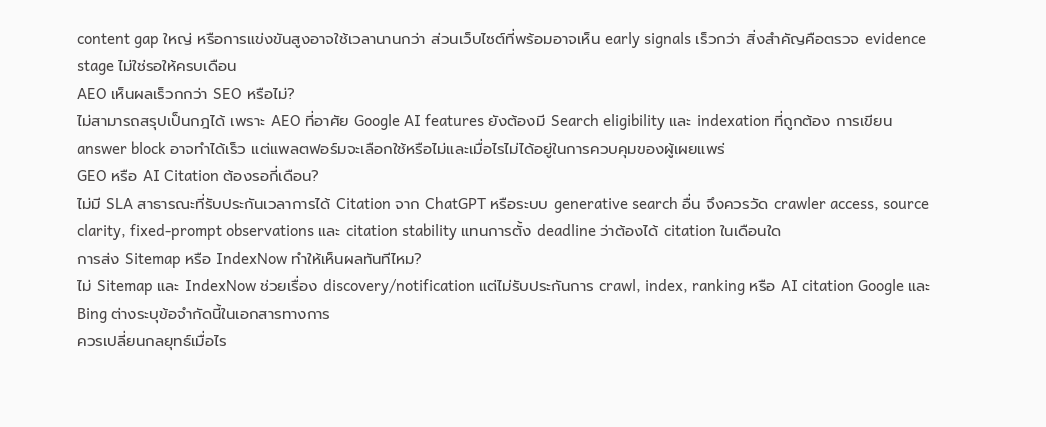content gap ใหญ่ หรือการแข่งขันสูงอาจใช้เวลานานกว่า ส่วนเว็บไซต์ที่พร้อมอาจเห็น early signals เร็วกว่า สิ่งสำคัญคือตรวจ evidence stage ไม่ใช่รอให้ครบเดือน
AEO เห็นผลเร็วกกว่า SEO หรือไม่?
ไม่สามารถสรุปเป็นกฎได้ เพราะ AEO ที่อาศัย Google AI features ยังต้องมี Search eligibility และ indexation ที่ถูกต้อง การเขียน answer block อาจทำได้เร็ว แต่แพลตฟอร์มจะเลือกใช้หรือไม่และเมื่อไรไม่ได้อยู่ในการควบคุมของผู้เผยแพร่
GEO หรือ AI Citation ต้องรอกี่เดือน?
ไม่มี SLA สาธารณะที่รับประกันเวลาการได้ Citation จาก ChatGPT หรือระบบ generative search อื่น จึงควรวัด crawler access, source clarity, fixed-prompt observations และ citation stability แทนการตั้ง deadline ว่าต้องได้ citation ในเดือนใด
การส่ง Sitemap หรือ IndexNow ทำให้เห็นผลทันทีไหม?
ไม่ Sitemap และ IndexNow ช่วยเรื่อง discovery/notification แต่ไม่รับประกันการ crawl, index, ranking หรือ AI citation Google และ Bing ต่างระบุข้อจำกัดนี้ในเอกสารทางการ
ควรเปลี่ยนกลยุทธ์เมื่อไร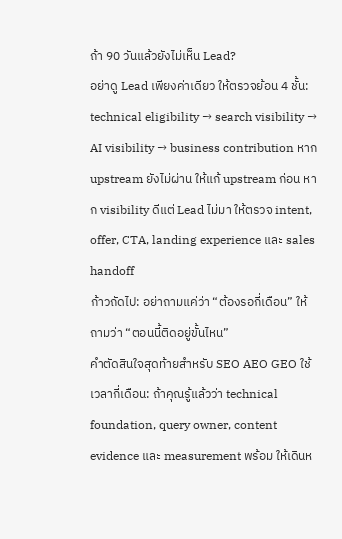ถ้า 90 วันแล้วยังไม่เห็น Lead?
อย่าดู Lead เพียงค่าเดียว ให้ตรวจย้อน 4 ชั้น: technical eligibility → search visibility → AI visibility → business contribution หาก upstream ยังไม่ผ่าน ให้แก้ upstream ก่อน หาก visibility ดีแต่ Lead ไม่มา ให้ตรวจ intent, offer, CTA, landing experience และ sales handoff
ก้าวถัดไป: อย่าถามแค่ว่า “ต้องรอกี่เดือน” ให้ถามว่า “ตอนนี้ติดอยู่ขั้นไหน”
คำตัดสินใจสุดท้ายสำหรับ SEO AEO GEO ใช้เวลากี่เดือน: ถ้าคุณรู้แล้วว่า technical foundation, query owner, content evidence และ measurement พร้อม ให้เดินห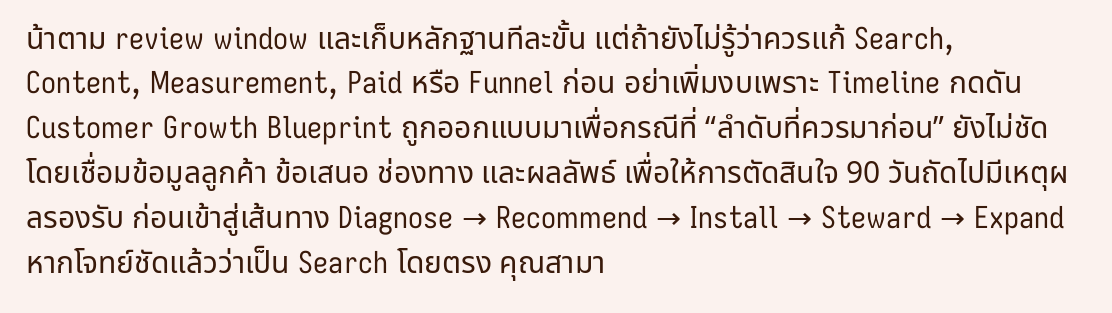น้าตาม review window และเก็บหลักฐานทีละขั้น แต่ถ้ายังไม่รู้ว่าควรแก้ Search, Content, Measurement, Paid หรือ Funnel ก่อน อย่าเพิ่มงบเพราะ Timeline กดดัน
Customer Growth Blueprint ถูกออกแบบมาเพื่อกรณีที่ “ลำดับที่ควรมาก่อน” ยังไม่ชัด โดยเชื่อมข้อมูลลูกค้า ข้อเสนอ ช่องทาง และผลลัพธ์ เพื่อให้การตัดสินใจ 90 วันถัดไปมีเหตุผลรองรับ ก่อนเข้าสู่เส้นทาง Diagnose → Recommend → Install → Steward → Expand
หากโจทย์ชัดแล้วว่าเป็น Search โดยตรง คุณสามา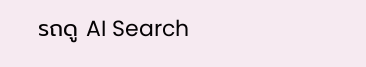รถดู AI Search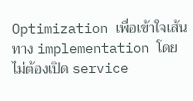Optimization เพื่อเข้าใจเส้นทาง implementation โดยไม่ต้องเปิด service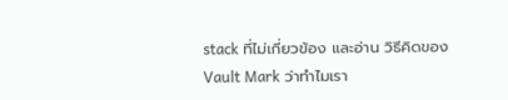stack ที่ไม่เกี่ยวข้อง และอ่าน วิธีคิดของ Vault Mark ว่าทำไมเรา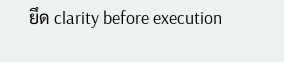ยึด clarity before execution